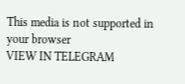This media is not supported in your browser
VIEW IN TELEGRAM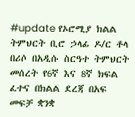#update የኦሮሚያ ክልል ትምህርት ቢሮ ኃላፊ ዶ/ር ቶላ በሪሶ በአዲሱ ስርዓተ ትምህርት መሰረት የ6ኛ እና 8ኛ ክፍል ፈተና በክልል ደረጃ በአፍ መፍቻ ቋንቋ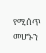የሚሰጥ መሆኑን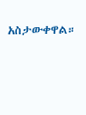አስታውቀዋል።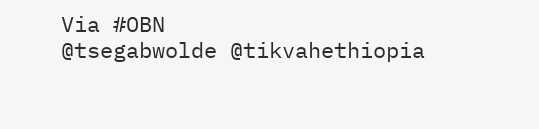Via #OBN
@tsegabwolde @tikvahethiopia